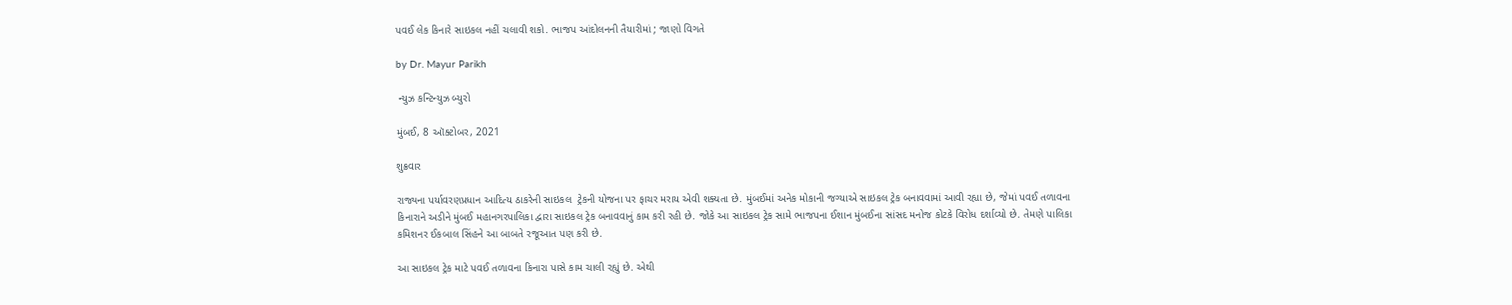પવઈ લેક કિનારે સાઇકલ નહીં ચલાવી શકો. ભાજપ આંદોલનની તૈયારીમાં ; જાણો વિગતે

by Dr. Mayur Parikh

 ન્યુઝ કન્ટિન્યુઝ બ્યુરો

મુંબઈ, 8 ઑક્ટોબર, 2021

શુક્રવાર

રાજ્યના પર્યાવરણપ્રધાન આદિત્ય ઠાકરેની સાઇકલ  ટ્રેકની યોજના પર ફાચર મરાય એવી શક્યતા છે. મુંબઈમાં અનેક મોકાની જગ્યાએ સાઇકલ ટ્રેક બનાવવામાં આવી રહ્યા છે, જેમાં પવઈ તળાવના કિનારાને અડીને મુંબઈ મહાનગરપાલિકા દ્વારા સાઇકલ ટ્રેક બનાવવાનું કામ કરી રહી છે. જોકે આ સાઇકલ ટ્રેક સામે ભાજપના ઈશાન મુંબઈના સાંસદ મનોજ કોટકે વિરોધ દર્શાવ્યો છે. તેમણે પાલિકા કમિશનર ઈકબાલ સિંહને આ બાબતે રજૂઆત પણ કરી છે.

આ સાઇકલ ટ્રેક માટે પવઈ તળાવના કિનારા પાસે કામ ચાલી રહ્યું છે. એથી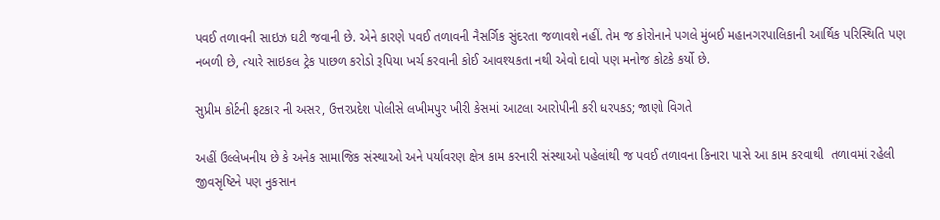પવઈ તળાવની સાઇઝ ઘટી જવાની છે. એને કારણે પવઈ તળાવની નૈસર્ગિક સુંદરતા જળાવશે નહીં. તેમ જ કોરોનાને પગલે મુંબઈ મહાનગરપાલિકાની આર્થિક પરિસ્થિતિ પણ નબળી છે, ત્યારે સાઇકલ ટ્રેક પાછળ કરોડો રૂપિયા ખર્ચ કરવાની કોઈ આવશ્યકતા નથી એવો દાવો પણ મનોજ કોટકે કર્યો છે.

સુપ્રીમ કોર્ટની ફટકાર ની અસર, ઉત્તરપ્રદેશ પોલીસે લખીમપુર ખીરી કેસમાં આટલા આરોપીની કરી ધરપકડ; જાણો વિગતે

અહીં ઉલ્લેખનીય છે કે અનેક સામાજિક સંસ્થાઓ અને પર્યાવરણ ક્ષેત્ર કામ કરનારી સંસ્થાઓ પહેલાંથી જ પવઈ તળાવના કિનારા પાસે આ કામ કરવાથી  તળાવમાં રહેલી જીવસૃષ્ટિને પણ નુકસાન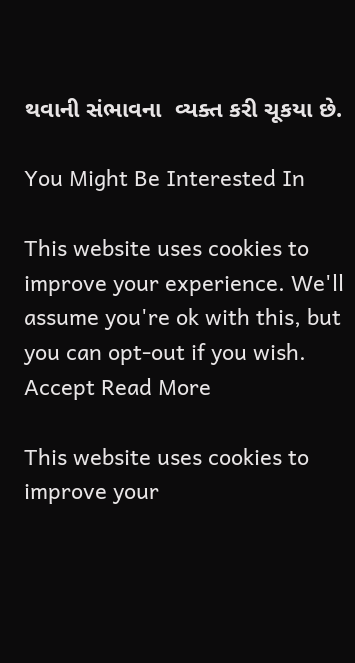થવાની સંભાવના  વ્યક્ત કરી ચૂકયા છે.

You Might Be Interested In

This website uses cookies to improve your experience. We'll assume you're ok with this, but you can opt-out if you wish. Accept Read More

This website uses cookies to improve your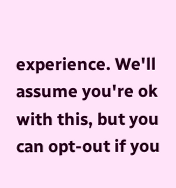experience. We'll assume you're ok with this, but you can opt-out if you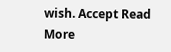wish. Accept Read More